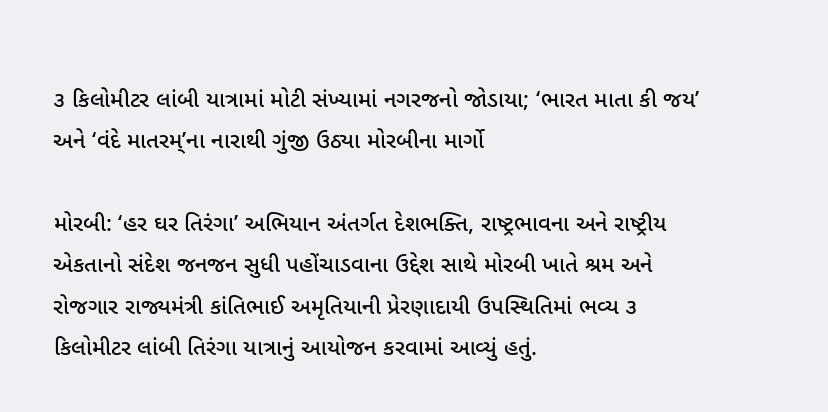૩ કિલોમીટર લાંબી યાત્રામાં મોટી સંખ્યામાં નગરજનો જોડાયા; ‘ભારત માતા કી જય’ અને ‘વંદે માતરમ્’ના નારાથી ગુંજી ઉઠ્યા મોરબીના માર્ગો

મોરબી: ‘હર ઘર તિરંગા’ અભિયાન અંતર્ગત દેશભક્તિ, રાષ્ટ્રભાવના અને રાષ્ટ્રીય એકતાનો સંદેશ જનજન સુધી પહોંચાડવાના ઉદ્દેશ સાથે મોરબી ખાતે શ્રમ અને રોજગાર રાજ્યમંત્રી કાંતિભાઈ અમૃતિયાની પ્રેરણાદાયી ઉપસ્થિતિમાં ભવ્ય ૩ કિલોમીટર લાંબી તિરંગા યાત્રાનું આયોજન કરવામાં આવ્યું હતું.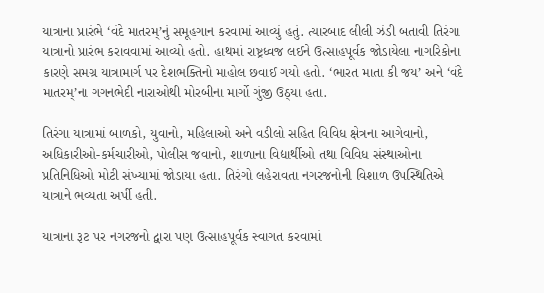યાત્રાના પ્રારંભે ‘વંદે માતરમ્’નું સમૂહગાન કરવામાં આવ્યું હતું. ત્યારબાદ લીલી ઝંડી બતાવી તિરંગા યાત્રાનો પ્રારંભ કરાવવામાં આવ્યો હતો. હાથમાં રાષ્ટ્રધ્વજ લઈને ઉત્સાહપૂર્વક જોડાયેલા નાગરિકોના કારણે સમગ્ર યાત્રામાર્ગ પર દેશભક્તિનો માહોલ છવાઈ ગયો હતો. ‘ભારત માતા કી જય’ અને ‘વંદે માતરમ્’ના ગગનભેદી નારાઓથી મોરબીના માર્ગો ગુંજી ઉઠ્યા હતા.

તિરંગા યાત્રામાં બાળકો, યુવાનો, મહિલાઓ અને વડીલો સહિત વિવિધ ક્ષેત્રના આગેવાનો, અધિકારીઓ-કર્મચારીઓ, પોલીસ જવાનો, શાળાના વિદ્યાર્થીઓ તથા વિવિધ સંસ્થાઓના પ્રતિનિધિઓ મોટી સંખ્યામાં જોડાયા હતા. તિરંગો લહેરાવતા નગરજનોની વિશાળ ઉપસ્થિતિએ યાત્રાને ભવ્યતા અર્પી હતી.

યાત્રાના રૂટ પર નગરજનો દ્વારા પણ ઉત્સાહપૂર્વક સ્વાગત કરવામાં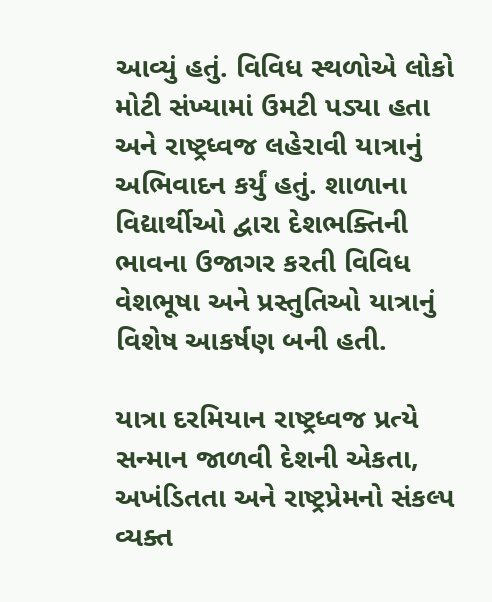આવ્યું હતું. વિવિધ સ્થળોએ લોકો મોટી સંખ્યામાં ઉમટી પડ્યા હતા અને રાષ્ટ્રધ્વજ લહેરાવી યાત્રાનું અભિવાદન કર્યું હતું. શાળાના વિદ્યાર્થીઓ દ્વારા દેશભક્તિની ભાવના ઉજાગર કરતી વિવિધ વેશભૂષા અને પ્રસ્તુતિઓ યાત્રાનું વિશેષ આકર્ષણ બની હતી.

યાત્રા દરમિયાન રાષ્ટ્રધ્વજ પ્રત્યે સન્માન જાળવી દેશની એકતા, અખંડિતતા અને રાષ્ટ્રપ્રેમનો સંકલ્પ વ્યક્ત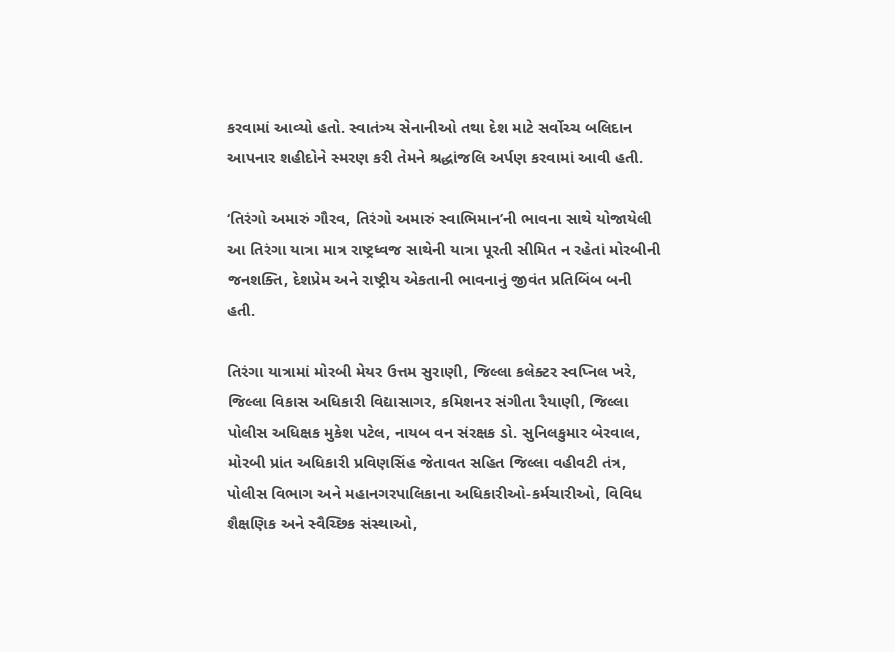કરવામાં આવ્યો હતો. સ્વાતંત્ર્ય સેનાનીઓ તથા દેશ માટે સર્વોચ્ચ બલિદાન આપનાર શહીદોને સ્મરણ કરી તેમને શ્રદ્ધાંજલિ અર્પણ કરવામાં આવી હતી.

‘તિરંગો અમારું ગૌરવ, તિરંગો અમારું સ્વાભિમાન’ની ભાવના સાથે યોજાયેલી આ તિરંગા યાત્રા માત્ર રાષ્ટ્રધ્વજ સાથેની યાત્રા પૂરતી સીમિત ન રહેતાં મોરબીની જનશક્તિ, દેશપ્રેમ અને રાષ્ટ્રીય એકતાની ભાવનાનું જીવંત પ્રતિબિંબ બની હતી.

તિરંગા યાત્રામાં મોરબી મેયર ઉત્તમ સુરાણી, જિલ્લા કલેક્ટર સ્વપ્નિલ ખરે, જિલ્લા વિકાસ અધિકારી વિદ્યાસાગર, કમિશનર સંગીતા રૈયાણી, જિલ્લા પોલીસ અધિક્ષક મુકેશ પટેલ, નાયબ વન સંરક્ષક ડો. સુનિલકુમાર બેરવાલ, મોરબી પ્રાંત અધિકારી પ્રવિણસિંહ જેતાવત સહિત જિલ્લા વહીવટી તંત્ર, પોલીસ વિભાગ અને મહાનગરપાલિકાના અધિકારીઓ-કર્મચારીઓ, વિવિધ શૈક્ષણિક અને સ્વૈચ્છિક સંસ્થાઓ,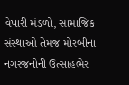વેપારી મંડળો, સામાજિક સંસ્થાઓ તેમજ મોરબીના નગરજનોની ઉત્સાહભેર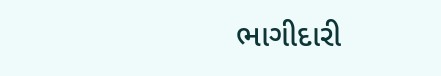ભાગીદારી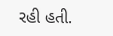રહી હતી.